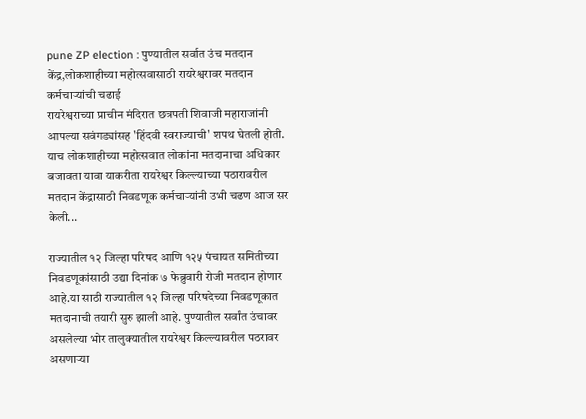pune ZP election : पुण्यातील सर्वात उंच मतदान केंद्र,लोकशाहीच्या महोत्सवासाठी रायरेश्वरावर मतदान कर्मचाऱ्यांची चढाई
रायरेश्वराच्या प्राचीन मंदिरात छत्रपती शिवाजी महाराजांनी आपल्या सवंगड्यांसह 'हिंदवी स्वराज्याची' शपथ घेतली होती. याच लोकशाहीच्या महोत्सवात लोकांना मतदानाचा अधिकार बजावता यावा याकरीता रायरेश्वर किल्ल्याच्या पठारावरील मतदान केंद्रासाठी निवडणूक कर्मचाऱ्यांनी उभी चढण आज सर केली...

राज्यातील १२ जिल्हा परिषद आणि १२५ पंचायत समितीच्या निवडणूकांसाठी उद्या दिनांक ७ फेब्रुवारी रोजी मतदान होणार आहे.या साठी राज्यातील १२ जिल्हा परिषदेच्या निवडणूकात मतदानाची तयारी सुरु झाली आहे. पुण्यातील सर्वांत उंचावर असलेल्या भोर तालुक्यातील रायरेश्वर किल्ल्यावरील पठरावर असणाऱ्या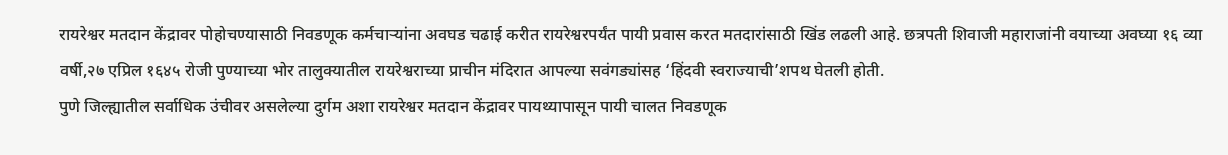रायरेश्वर मतदान केंद्रावर पोहोचण्यासाठी निवडणूक कर्मचाऱ्यांना अवघड चढाई करीत रायरेश्वरपर्यंत पायी प्रवास करत मतदारांसाठी खिंड लढली आहे. छत्रपती शिवाजी महाराजांनी वयाच्या अवघ्या १६ व्या वर्षी,२७ एप्रिल १६४५ रोजी पुण्याच्या भोर तालुक्यातील रायरेश्वराच्या प्राचीन मंदिरात आपल्या सवंगड्यांसह ‘हिंदवी स्वराज्याची’शपथ घेतली होती.
पुणे जिल्ह्यातील सर्वाधिक उंचीवर असलेल्या दुर्गम अशा रायरेश्वर मतदान केंद्रावर पायथ्यापासून पायी चालत निवडणूक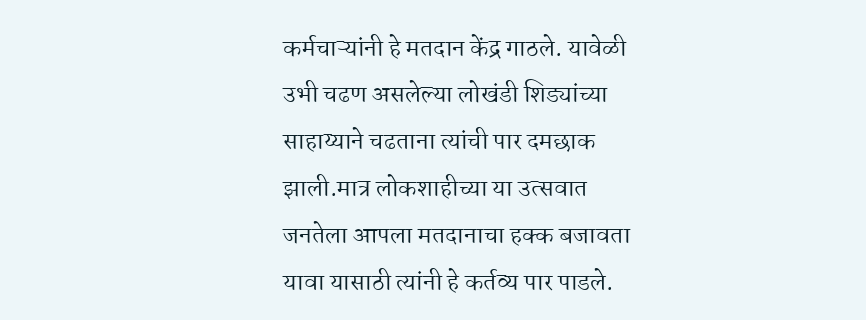कर्मचाऱ्यांनी हे मतदान केंद्र गाठले. यावेळी उभी चढण असलेल्या लोखंडी शिड्यांच्या साहाय्याने चढताना त्यांची पार दमछाक झाली.मात्र लोकशाहीच्या या उत्सवात जनतेला आपला मतदानाचा हक्क बजावता यावा यासाठी त्यांनी हे कर्तव्य पार पाडले.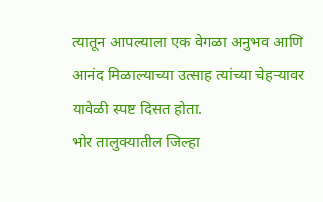त्यातून आपल्याला एक वेगळा अनुभव आणि आनंद मिळाल्याच्या उत्साह त्यांच्या चेहऱ्यावर यावेळी स्पष्ट दिसत होता.
भोर तालुक्यातील जिल्हा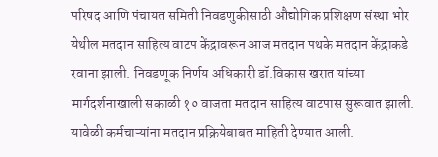परिषद आणि पंचायत समिती निवडणुकीसाठी औद्योगिक प्रशिक्षण संस्था भोर येथील मतदान साहित्य वाटप केंद्रावरून आज मतदान पथके मतदान केंद्राकडे रवाना झाली. निवडणूक निर्णय अधिकारी डॉ.विकास खरात यांच्या मार्गदर्शनाखाली सकाळी १० वाजता मतदान साहित्य वाटपास सुरूवात झाली. यावेळी कर्मचाऱ्यांना मतदान प्रक्रियेबाबत माहिती देण्यात आली.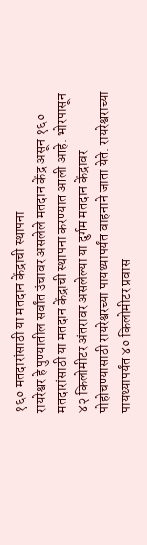१६० मतदारांसाठी या मतदान केंद्राची स्थापना
रायरेश्वर हे पुण्यातील सर्वांत उंचावर असलेले मतदान केंद्र असून १६० मतदारांसाठी या मतदान केंद्राची स्थापना करण्यात आली आहे. भोरपासून ४२ किलोमीटर अंतरावर असलेल्या या दुर्गम मतदान केंद्रावर पोहोचण्यासाठी रायरेश्वरच्या पायथ्यापर्यंत वाहनाने जाता येते. रायरेश्वराच्या पायथ्यापर्यंत ४० किलोमीटर प्रवास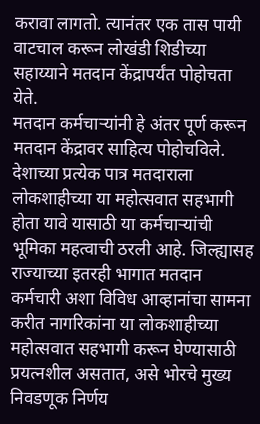करावा लागतो. त्यानंतर एक तास पायी वाटचाल करून लोखंडी शिडीच्या सहाय्याने मतदान केंद्रापर्यंत पोहोचता येते.
मतदान कर्मचाऱ्यांनी हे अंतर पूर्ण करून मतदान केंद्रावर साहित्य पोहोचविले. देशाच्या प्रत्येक पात्र मतदाराला लोकशाहीच्या या महोत्सवात सहभागी होता यावे यासाठी या कर्मचाऱ्यांची भूमिका महत्वाची ठरली आहे. जिल्ह्यासह राज्याच्या इतरही भागात मतदान कर्मचारी अशा विविध आव्हानांचा सामना करीत नागरिकांना या लोकशाहीच्या महोत्सवात सहभागी करून घेण्यासाठी प्रयत्नशील असतात, असे भोरचे मुख्य निवडणूक निर्णय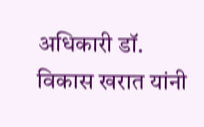अधिकारी डॉ. विकास खरात यांनी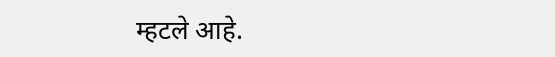म्हटले आहे.